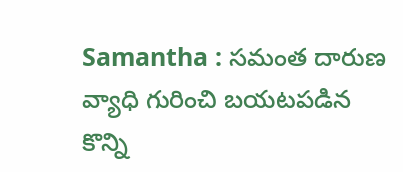Samantha : సమంత దారుణ వ్యాధి గురించి బయటపడిన కొన్ని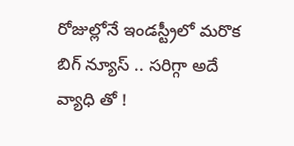రోజుల్లోనే ఇండస్ట్రీలో మరొక బిగ్ న్యూస్ .. సరిగ్గా అదే వ్యాధి తో !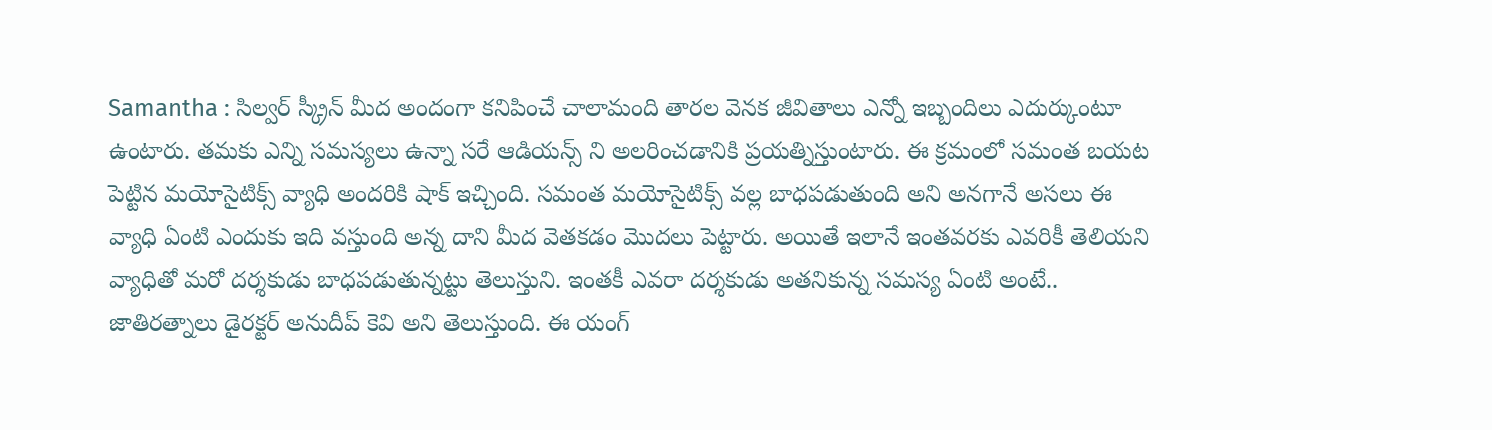Samantha : సిల్వర్ స్క్రీన్ మీద అందంగా కనిపించే చాలామంది తారల వెనక జీవితాలు ఎన్నో ఇబ్బందిలు ఎదుర్కుంటూ ఉంటారు. తమకు ఎన్ని సమస్యలు ఉన్నా సరే ఆడియన్స్ ని అలరించడానికి ప్రయత్నిస్తుంటారు. ఈ క్రమంలో సమంత బయట పెట్టిన మయోసైటిక్స్ వ్యాధి అందరికి షాక్ ఇచ్చింది. సమంత మయోసైటిక్స్ వల్ల బాధపడుతుంది అని అనగానే అసలు ఈ వ్యాధి ఏంటి ఎందుకు ఇది వస్తుంది అన్న దాని మీద వెతకడం మొదలు పెట్టారు. అయితే ఇలానే ఇంతవరకు ఎవరికీ తెలియని వ్యాధితో మరో దర్శకుడు బాధపడుతున్నట్టు తెలుస్తుని. ఇంతకీ ఎవరా దర్శకుడు అతనికున్న సమస్య ఏంటి అంటే..
జాతిరత్నాలు డైరక్టర్ అనుదీప్ కెవి అని తెలుస్తుంది. ఈ యంగ్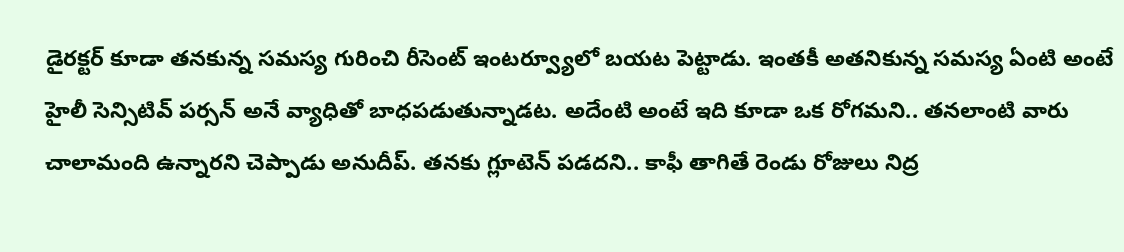డైరక్టర్ కూడా తనకున్న సమస్య గురించి రీసెంట్ ఇంటర్వ్యూలో బయట పెట్టాడు. ఇంతకీ అతనికున్న సమస్య ఏంటి అంటే హైలీ సెన్సిటివ్ పర్సన్ అనే వ్యాధితో బాధపడుతున్నాడట. అదేంటి అంటే ఇది కూడా ఒక రోగమని.. తనలాంటి వారు చాలామంది ఉన్నారని చెప్పాడు అనుదీప్. తనకు గ్లూటెన్ పడదని.. కాఫీ తాగితే రెండు రోజులు నిద్ర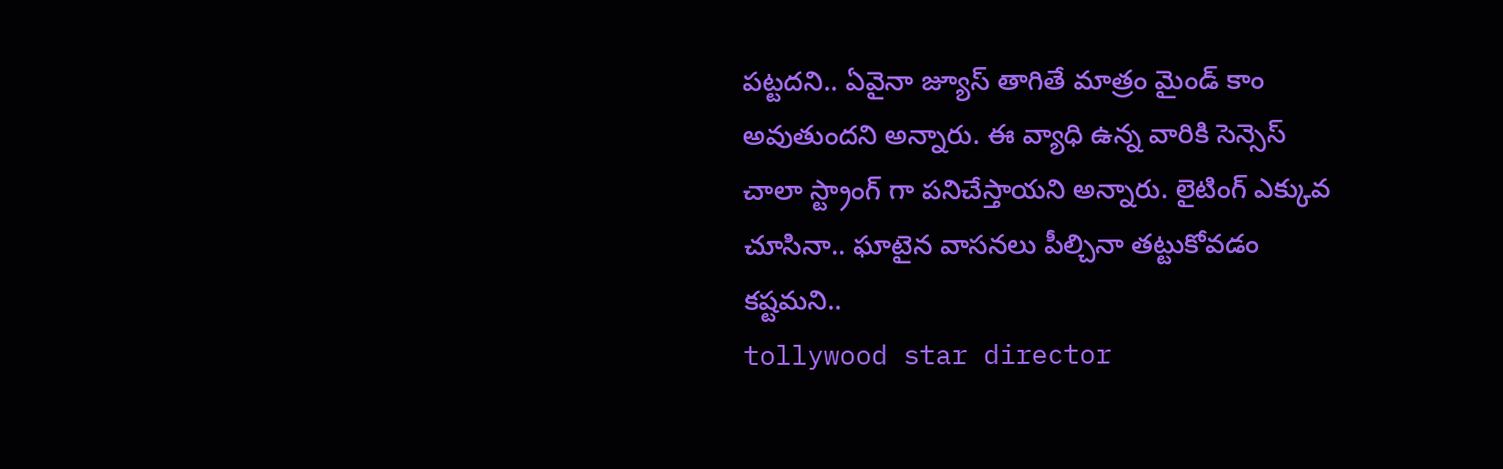పట్టదని.. ఏవైనా జ్యూస్ తాగితే మాత్రం మైండ్ కాం అవుతుందని అన్నారు. ఈ వ్యాధి ఉన్న వారికి సెన్సెస్ చాలా స్ట్రాంగ్ గా పనిచేస్తాయని అన్నారు. లైటింగ్ ఎక్కువ చూసినా.. ఘాటైన వాసనలు పీల్చినా తట్టుకోవడం కష్టమని..
tollywood star director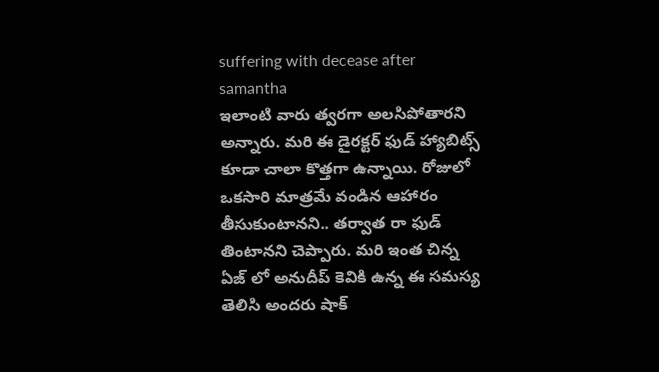suffering with decease after samantha
ఇలాంటి వారు త్వరగా అలసిపోతారని అన్నారు. మరి ఈ డైరక్టర్ ఫుడ్ హ్యాబిట్స్ కూడా చాలా కొత్తగా ఉన్నాయి. రోజులో ఒకసారి మాత్రమే వండిన ఆహారం తీసుకుంటానని.. తర్వాత రా ఫుడ్ తింటానని చెప్పారు. మరి ఇంత చిన్న ఏజ్ లో అనుదీప్ కెవికి ఉన్న ఈ సమస్య తెలిసి అందరు షాక్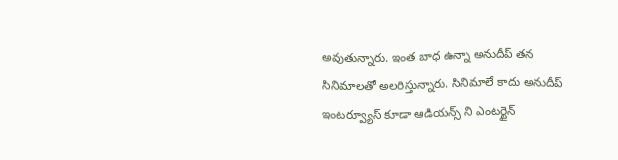అవుతున్నారు. ఇంత బాధ ఉన్నా అనుదీప్ తన సినిమాలతో అలరిస్తున్నారు. సినిమాలే కాదు అనుదీప్ ఇంటర్వ్యూస్ కూడా ఆడియన్స్ ని ఎంటర్టైన్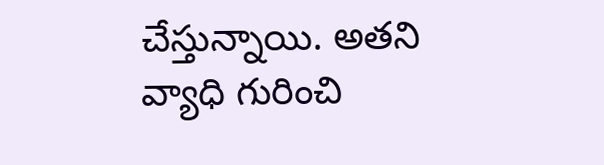చేస్తున్నాయి. అతని వ్యాధి గురించి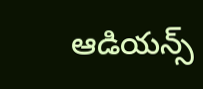ఆడియన్స్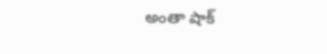అంతా షాక్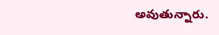అవుతున్నారు.